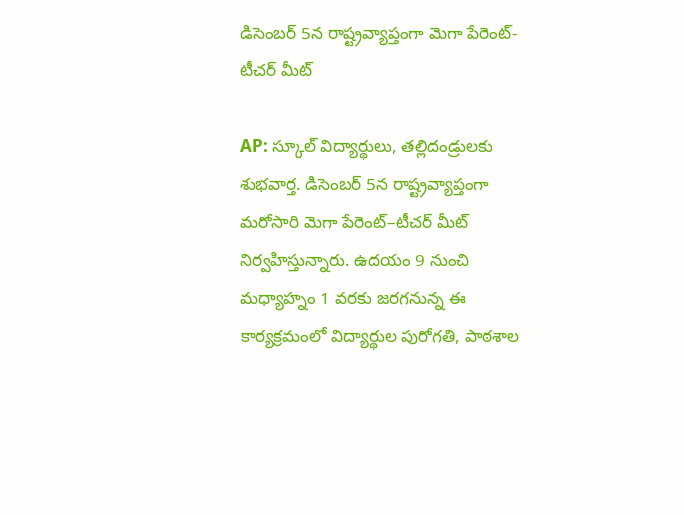డిసెంబర్ 5న రాష్ట్రవ్యాప్తంగా మెగా పేరెంట్-టీచర్ మీట్

AP: స్కూల్ విద్యార్థులు, తల్లిదండ్రులకు శుభవార్త. డిసెంబర్ 5న రాష్ట్రవ్యాప్తంగా మరోసారి మెగా పేరెంట్–టీచర్ మీట్ నిర్వహిస్తున్నారు. ఉదయం 9 నుంచి మధ్యాహ్నం 1 వరకు జరగనున్న ఈ కార్యక్రమంలో విద్యార్థుల పురోగతి, పాఠశాల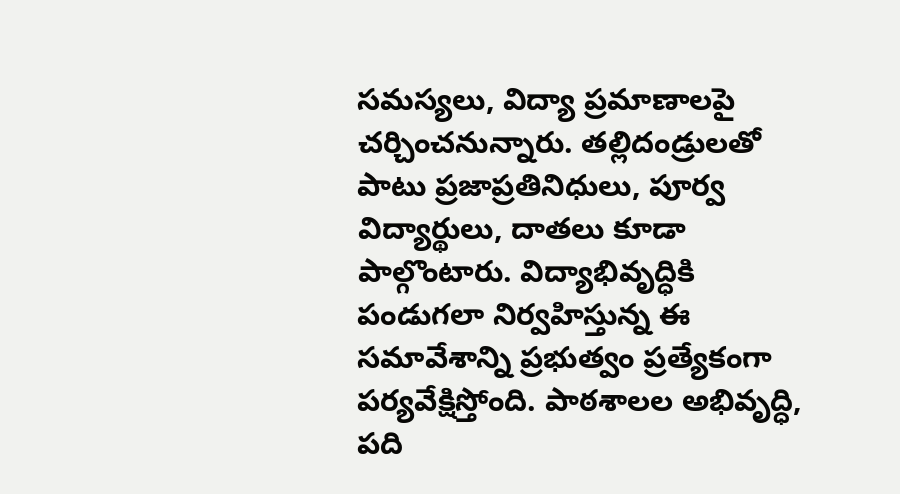సమస్యలు, విద్యా ప్రమాణాలపై చర్చించనున్నారు. తల్లిదండ్రులతో పాటు ప్రజాప్రతినిధులు, పూర్వ విద్యార్థులు, దాతలు కూడా పాల్గొంటారు. విద్యాభివృద్ధికి పండుగలా నిర్వహిస్తున్న ఈ సమావేశాన్ని ప్రభుత్వం ప్రత్యేకంగా పర్యవేక్షిస్తోంది. పాఠశాలల అభివృద్ధి, పది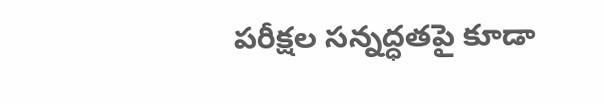పరీక్షల సన్నద్ధతపై కూడా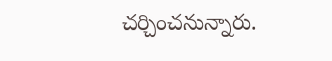చర్చించనున్నారు.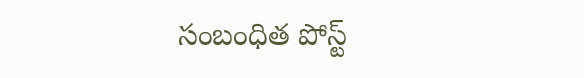సంబంధిత పోస్ట్